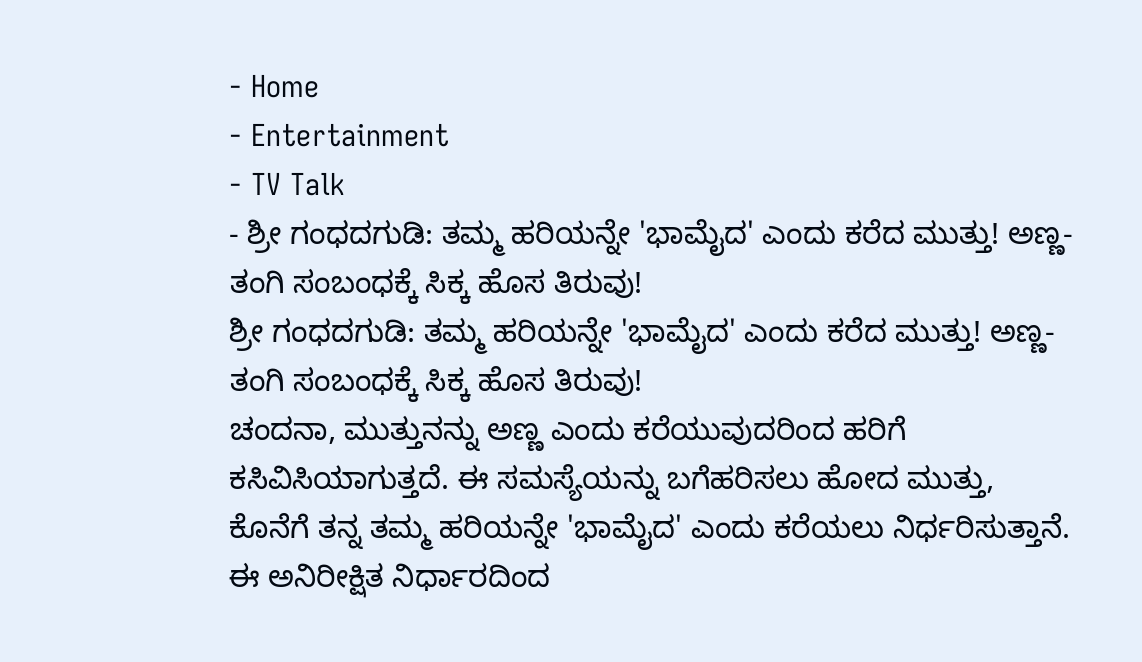- Home
- Entertainment
- TV Talk
- ಶ್ರೀ ಗಂಧದಗುಡಿ: ತಮ್ಮ ಹರಿಯನ್ನೇ 'ಭಾಮೈದ' ಎಂದು ಕರೆದ ಮುತ್ತು! ಅಣ್ಣ-ತಂಗಿ ಸಂಬಂಧಕ್ಕೆ ಸಿಕ್ಕ ಹೊಸ ತಿರುವು!
ಶ್ರೀ ಗಂಧದಗುಡಿ: ತಮ್ಮ ಹರಿಯನ್ನೇ 'ಭಾಮೈದ' ಎಂದು ಕರೆದ ಮುತ್ತು! ಅಣ್ಣ-ತಂಗಿ ಸಂಬಂಧಕ್ಕೆ ಸಿಕ್ಕ ಹೊಸ ತಿರುವು!
ಚಂದನಾ, ಮುತ್ತುನನ್ನು ಅಣ್ಣ ಎಂದು ಕರೆಯುವುದರಿಂದ ಹರಿಗೆ ಕಸಿವಿಸಿಯಾಗುತ್ತದೆ. ಈ ಸಮಸ್ಯೆಯನ್ನು ಬಗೆಹರಿಸಲು ಹೋದ ಮುತ್ತು, ಕೊನೆಗೆ ತನ್ನ ತಮ್ಮ ಹರಿಯನ್ನೇ 'ಭಾಮೈದ' ಎಂದು ಕರೆಯಲು ನಿರ್ಧರಿಸುತ್ತಾನೆ. ಈ ಅನಿರೀಕ್ಷಿತ ನಿರ್ಧಾರದಿಂದ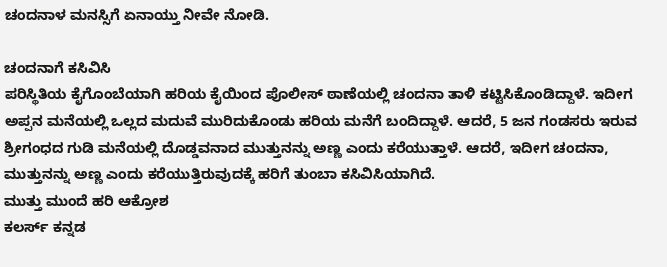ಚಂದನಾಳ ಮನಸ್ಸಿಗೆ ಏನಾಯ್ತು ನೀವೇ ನೋಡಿ.

ಚಂದನಾಗೆ ಕಸಿವಿಸಿ
ಪರಿಸ್ಥಿತಿಯ ಕೈಗೊಂಬೆಯಾಗಿ ಹರಿಯ ಕೈಯಿಂದ ಪೊಲೀಸ್ ಠಾಣೆಯಲ್ಲಿ ಚಂದನಾ ತಾಳಿ ಕಟ್ಟಿಸಿಕೊಂಡಿದ್ದಾಳೆ. ಇದೀಗ ಅಪ್ಪನ ಮನೆಯಲ್ಲಿ ಒಲ್ಲದ ಮದುವೆ ಮುರಿದುಕೊಂಡು ಹರಿಯ ಮನೆಗೆ ಬಂದಿದ್ದಾಳೆ. ಆದರೆ, 5 ಜನ ಗಂಡಸರು ಇರುವ ಶ್ರೀಗಂಧದ ಗುಡಿ ಮನೆಯಲ್ಲಿ ದೊಡ್ಡವನಾದ ಮುತ್ತುನನ್ನು ಅಣ್ಣ ಎಂದು ಕರೆಯುತ್ತಾಳೆ. ಆದರೆ, ಇದೀಗ ಚಂದನಾ, ಮುತ್ತುನನ್ನು ಅಣ್ಣ ಎಂದು ಕರೆಯುತ್ತಿರುವುದಕ್ಕೆ ಹರಿಗೆ ತುಂಬಾ ಕಸಿವಿಸಿಯಾಗಿದೆ.
ಮುತ್ತು ಮುಂದೆ ಹರಿ ಆಕ್ರೋಶ
ಕಲರ್ಸ್ ಕನ್ನಡ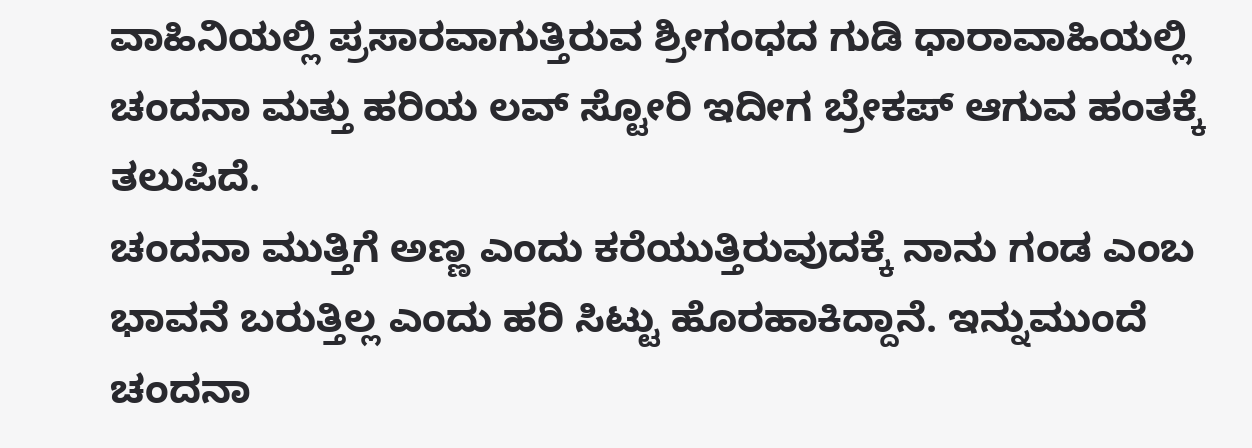ವಾಹಿನಿಯಲ್ಲಿ ಪ್ರಸಾರವಾಗುತ್ತಿರುವ ಶ್ರೀಗಂಧದ ಗುಡಿ ಧಾರಾವಾಹಿಯಲ್ಲಿ ಚಂದನಾ ಮತ್ತು ಹರಿಯ ಲವ್ ಸ್ಟೋರಿ ಇದೀಗ ಬ್ರೇಕಪ್ ಆಗುವ ಹಂತಕ್ಕೆ ತಲುಪಿದೆ.
ಚಂದನಾ ಮುತ್ತಿಗೆ ಅಣ್ಣ ಎಂದು ಕರೆಯುತ್ತಿರುವುದಕ್ಕೆ ನಾನು ಗಂಡ ಎಂಬ ಭಾವನೆ ಬರುತ್ತಿಲ್ಲ ಎಂದು ಹರಿ ಸಿಟ್ಟು ಹೊರಹಾಕಿದ್ದಾನೆ. ಇನ್ನುಮುಂದೆ ಚಂದನಾ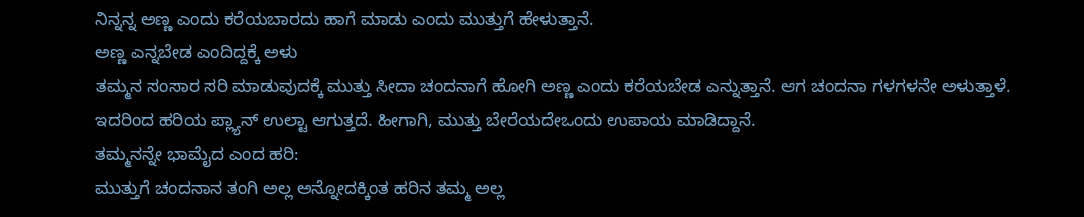ನಿನ್ನನ್ನ ಅಣ್ಣ ಎಂದು ಕರೆಯಬಾರದು ಹಾಗೆ ಮಾಡು ಎಂದು ಮುತ್ತುಗೆ ಹೇಳುತ್ತಾನೆ.
ಅಣ್ಣ ಎನ್ನಬೇಡ ಎಂದಿದ್ದಕ್ಕೆ ಅಳು
ತಮ್ಮನ ಸಂಸಾರ ಸರಿ ಮಾಡುವುದಕ್ಕೆ ಮುತ್ತು ಸೀದಾ ಚಂದನಾಗೆ ಹೋಗಿ ಅಣ್ಣ ಎಂದು ಕರೆಯಬೇಡ ಎನ್ನುತ್ತಾನೆ. ಆಗ ಚಂದನಾ ಗಳಗಳನೇ ಅಳುತ್ತಾಳೆ. ಇದರಿಂದ ಹರಿಯ ಪ್ಲ್ಯಾನ್ ಉಲ್ಟಾ ಆಗುತ್ತದೆ. ಹೀಗಾಗಿ, ಮುತ್ತು ಬೇರೆಯದೇಒಂದು ಉಪಾಯ ಮಾಡಿದ್ದಾನೆ.
ತಮ್ಮನನ್ನೇ ಭಾಮೈದ ಎಂದ ಹರಿ:
ಮುತ್ತುಗೆ ಚಂದನಾನ ತಂಗಿ ಅಲ್ಲ ಅನ್ನೋದಕ್ಕಿಂತ ಹರಿನ ತಮ್ಮ ಅಲ್ಲ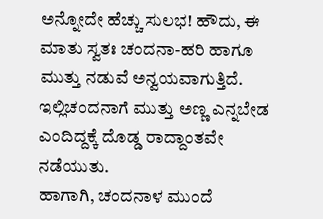ಅನ್ನೋದೇ ಹೆಚ್ಚು ಸುಲಭ! ಹೌದು, ಈ ಮಾತು ಸ್ವತಃ ಚಂದನಾ-ಹರಿ ಹಾಗೂ ಮುತ್ತು ನಡುವೆ ಅನ್ವಯವಾಗುತ್ತಿದೆ. ಇಲ್ಲಿಚಂದನಾಗೆ ಮುತ್ತು ಅಣ್ಣ ಎನ್ನಬೇಡ ಎಂದಿದ್ದಕ್ಕೆ ದೊಡ್ಡ ರಾದ್ದಾಂತವೇ ನಡೆಯುತು.
ಹಾಗಾಗಿ, ಚಂದನಾಳ ಮುಂದೆ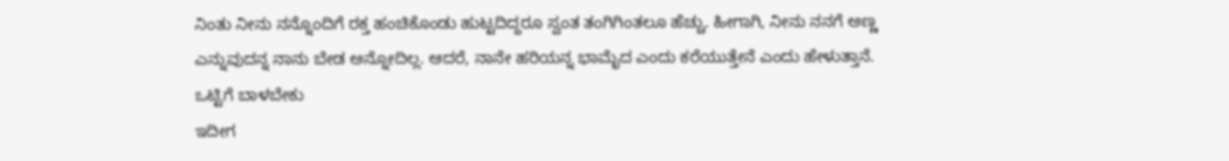ನಿಂತು ನೀನು ನನ್ನೊಂದಿಗೆ ರಕ್ತ ಹಂಚಿಕೊಂಡು ಹುಟ್ಟದಿದ್ದರೂ ಸ್ವಂತ ತಂಗಿಗಿಂತಲೂ ಹೆಚ್ಚು. ಹೀಗಾಗಿ, ನೀನು ನನಗೆ ಅಣ್ಣ ಎನ್ನುವುದನ್ನ ನಾನು ಬೇಡ ಅನ್ನೋದಿಲ್ಲ. ಆದರೆ, ನಾನೇ ಹರಿಯನ್ನ ಭಾಮೈದ ಎಂದು ಕರೆಯುತ್ತೇನೆ ಎಂದು ಹೇಳುತ್ತಾನೆ.
ಒಟ್ಟಿಗೆ ಬಾಳಬೇಕು
ಇದೀಗ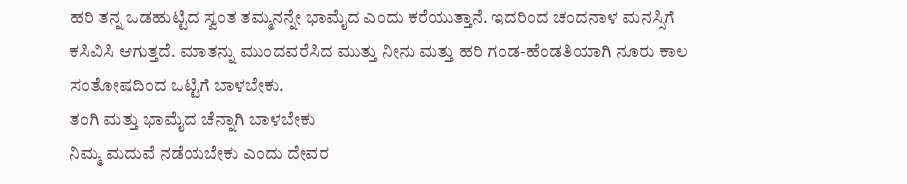ಹರಿ ತನ್ನ ಒಡಹುಟ್ಟಿದ ಸ್ವಂತ ತಮ್ಮನನ್ನೇ ಭಾಮೈದ ಎಂದು ಕರೆಯುತ್ತಾನೆ. ಇದರಿಂದ ಚಂದನಾಳ ಮನಸ್ಸಿಗೆ ಕಸಿವಿಸಿ ಆಗುತ್ತದೆ. ಮಾತನ್ನು ಮುಂದವರೆಸಿದ ಮುತ್ತು ನೀನು ಮತ್ತು ಹರಿ ಗಂಡ-ಹೆಂಡತಿಯಾಗಿ ನೂರು ಕಾಲ ಸಂತೋಷದಿಂದ ಒಟ್ಟಿಗೆ ಬಾಳಬೇಕು.
ತಂಗಿ ಮತ್ತು ಭಾಮೈದ ಚೆನ್ನಾಗಿ ಬಾಳಬೇಕು
ನಿಮ್ಮ ಮದುವೆ ನಡೆಯಬೇಕು ಎಂದು ದೇವರ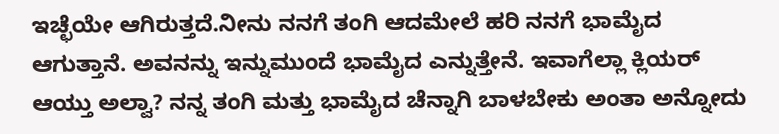ಇಚ್ಛೆಯೇ ಆಗಿರುತ್ತದೆ.ನೀನು ನನಗೆ ತಂಗಿ ಆದಮೇಲೆ ಹರಿ ನನಗೆ ಭಾಮೈದ ಆಗುತ್ತಾನೆ. ಅವನನ್ನು ಇನ್ನುಮುಂದೆ ಭಾಮೈದ ಎನ್ನುತ್ತೇನೆ. ಇವಾಗೆಲ್ಲಾ ಕ್ಲಿಯರ್ ಆಯ್ತು ಅಲ್ವಾ? ನನ್ನ ತಂಗಿ ಮತ್ತು ಭಾಮೈದ ಚೆನ್ನಾಗಿ ಬಾಳಬೇಕು ಅಂತಾ ಅನ್ನೋದು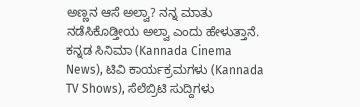ಅಣ್ಣನ ಆಸೆ ಅಲ್ವಾ? ನನ್ನ ಮಾತು ನಡೆಸಿಕೊಡ್ತೀಯ ಅಲ್ವಾ ಎಂದು ಹೇಳುತ್ತಾನೆ.
ಕನ್ನಡ ಸಿನಿಮಾ (Kannada Cinema News), ಟಿವಿ ಕಾರ್ಯಕ್ರಮಗಳು (Kannada TV Shows), ಸೆಲೆಬ್ರಿಟಿ ಸುದ್ದಿಗಳು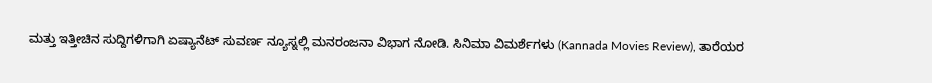ಮತ್ತು ಇತ್ತೀಚಿನ ಸುದ್ದಿಗಳಿಗಾಗಿ ಏಷ್ಯಾನೆಟ್ ಸುವರ್ಣ ನ್ಯೂಸ್ನಲ್ಲಿ ಮನರಂಜನಾ ವಿಭಾಗ ನೋಡಿ. ಸಿನಿಮಾ ವಿಮರ್ಶೆಗಳು (Kannada Movies Review), ತಾರೆಯರ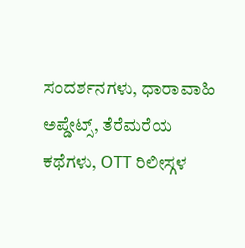ಸಂದರ್ಶನಗಳು, ಧಾರಾವಾಹಿ ಅಪ್ಡೇಟ್ಸ್, ತೆರೆಮರೆಯ ಕಥೆಗಳು, OTT ರಿಲೀಸ್ಗಳ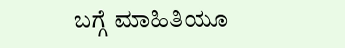ಬಗ್ಗೆ ಮಾಹಿತಿಯೂ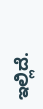ಇಲ್ಲಿದೆ.